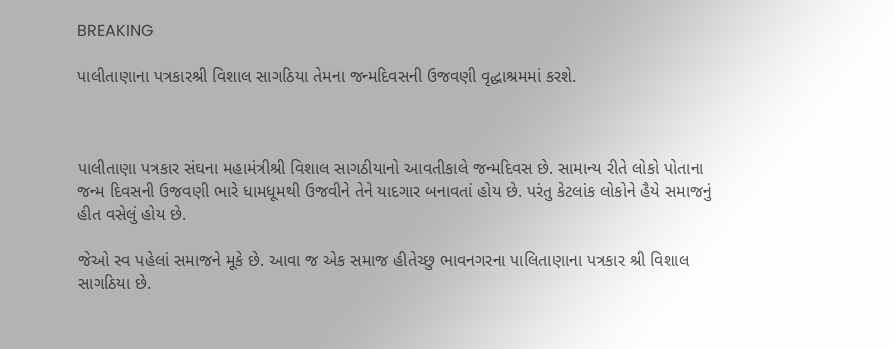BREAKING

પાલીતાણાના પત્રકારશ્રી વિશાલ સાગઠિયા તેમના જન્મદિવસની ઉજવણી વૃદ્ધાશ્રમમાં કરશે.



પાલીતાણા પત્રકાર સંઘના મહામંત્રીશ્રી વિશાલ સાગઠીયાનો આવતીકાલે જન્મદિવસ છે. સામાન્ય રીતે લોકો પોતાના જન્મ દિવસની ઉજવણી ભારે ધામધૂમથી ઉજવીને તેને યાદગાર બનાવતાં હોય છે. પરંતુ કેટલાંક લોકોને હૈયે સમાજનું હીત વસેલું હોય છે.

જેઓ સ્વ પહેલાં સમાજને મૂકે છે. આવા જ એક સમાજ હીતેચ્છુ ભાવનગરના પાલિતાણાના પત્રકાર શ્રી વિશાલ સાગઠિયા છે.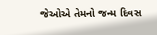જેઓએ તેમનો જન્મ દિવસ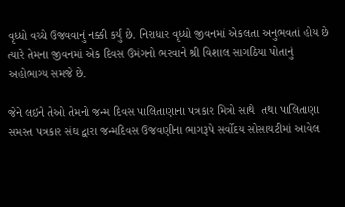વૃધ્ધો વચ્ચે ઉજવવાનું નક્કી કર્યું છે. નિરાધાર વૃધ્ધો જીવનમાં એકલતા અનુભવતાં હોય છે ત્યારે તેમના જીવનમાં એક દિવસ ઉમંગનો ભરવાને શ્રી વિશાલ સાગઠિયા પોતાનું અહોભાગ્ય સમજે છે.

જેને લઇને તેઓ તેમનો જન્મ દિવસ પાલિતાણાના પત્રકાર મિત્રો સાથે  તથા પાલિતાણા સમસ્ત પત્રકાર સંઘ દ્વારા જન્મદિવસ ઉજવણીના ભાગરૂપે સર્વોદય સોસાયટીમાં આવેલ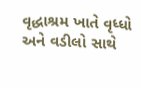વૃદ્ધાશ્રમ ખાતે વૃધ્ધો અને વડીલો સાથે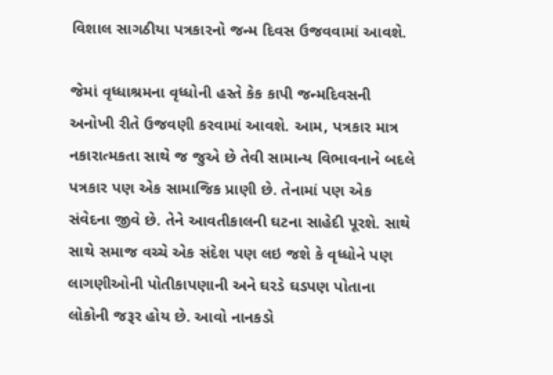વિશાલ સાગઠીયા પત્રકારનો જન્મ દિવસ ઉજવવામાં આવશે.

જેમાં વૃધ્ધાશ્રમના વૃધ્ધોની હસ્તે કેક કાપી જન્મદિવસની અનોખી રીતે ઉજવણી કરવામાં આવશે. આમ, પત્રકાર માત્ર નકારાત્મકતા સાથે જ જુએ છે તેવી સામાન્ય વિભાવનાને બદલે પત્રકાર પણ એક સામાજિક પ્રાણી છે. તેનામાં પણ એક સંવેદના જીવે છે. તેને આવતીકાલની ઘટના સાહેદી પૂરશે. સાથે સાથે સમાજ વચ્ચે એક સંદેશ પણ લઇ જશે કે વૃધ્ધોને પણ લાગણીઓની પોતીકાપણાની અને ઘરડે ઘડપણ પોતાના લોકોની જરૂર હોય છે. આવો નાનકડો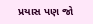પ્રયાસ પણ જો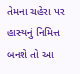તેમના ચહેરા પર હાસ્યનું નિમિત્ત બનશે તો આ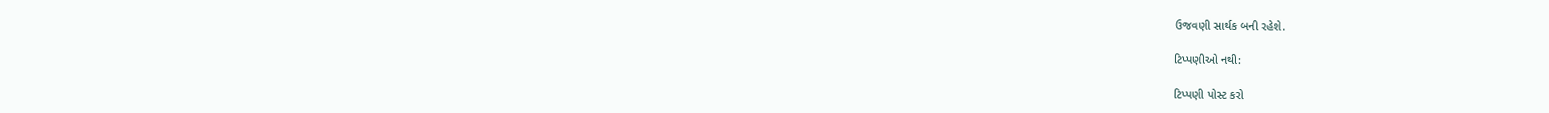ઉજવણી સાર્થક બની રહેશે.

ટિપ્પણીઓ નથી:

ટિપ્પણી પોસ્ટ કરો